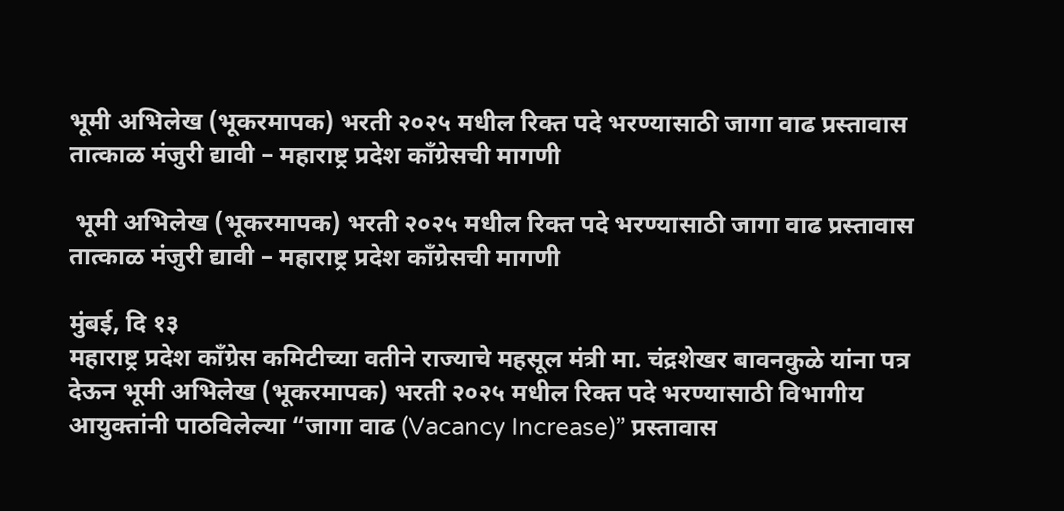भूमी अभिलेख (भूकरमापक) भरती २०२५ मधील रिक्त पदे भरण्यासाठी जागा वाढ प्रस्तावास तात्काळ मंजुरी द्यावी – महाराष्ट्र प्रदेश काँग्रेसची मागणी

 भूमी अभिलेख (भूकरमापक) भरती २०२५ मधील रिक्त पदे भरण्यासाठी जागा वाढ प्रस्तावास तात्काळ मंजुरी द्यावी – महाराष्ट्र प्रदेश काँग्रेसची मागणी

मुंबई, दि १३
महाराष्ट्र प्रदेश काँग्रेस कमिटीच्या वतीने राज्याचे महसूल मंत्री मा. चंद्रशेखर बावनकुळे यांना पत्र देऊन भूमी अभिलेख (भूकरमापक) भरती २०२५ मधील रिक्त पदे भरण्यासाठी विभागीय आयुक्तांनी पाठविलेल्या “जागा वाढ (Vacancy Increase)” प्रस्तावास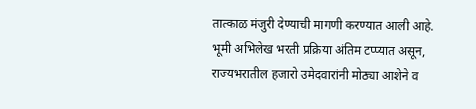तात्काळ मंजुरी देण्याची मागणी करण्यात आली आहे.
भूमी अभिलेख भरती प्रक्रिया अंतिम टप्प्यात असून, राज्यभरातील हजारो उमेदवारांनी मोठ्या आशेने व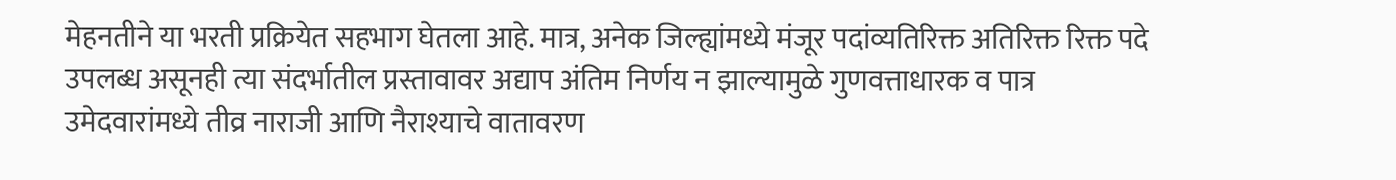मेहनतीने या भरती प्रक्रियेत सहभाग घेतला आहे. मात्र, अनेक जिल्ह्यांमध्ये मंजूर पदांव्यतिरिक्त अतिरिक्त रिक्त पदे उपलब्ध असूनही त्या संदर्भातील प्रस्तावावर अद्याप अंतिम निर्णय न झाल्यामुळे गुणवत्ताधारक व पात्र उमेदवारांमध्ये तीव्र नाराजी आणि नैराश्याचे वातावरण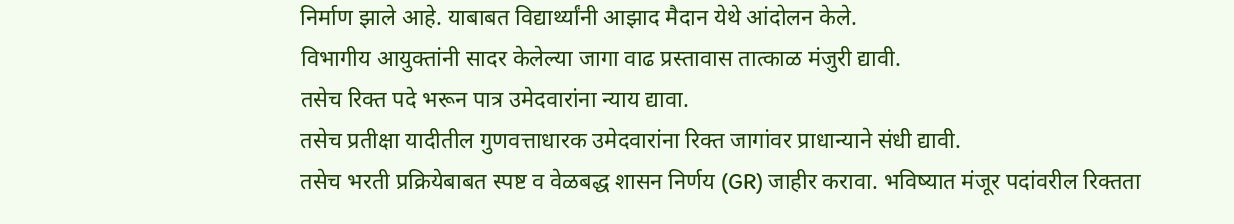निर्माण झाले आहे. याबाबत विद्यार्थ्यांनी आझाद मैदान येथे आंदोलन केले.
विभागीय आयुक्तांनी सादर केलेल्या जागा वाढ प्रस्तावास तात्काळ मंजुरी द्यावी.
तसेच रिक्त पदे भरून पात्र उमेदवारांना न्याय द्यावा.
तसेच प्रतीक्षा यादीतील गुणवत्ताधारक उमेदवारांना रिक्त जागांवर प्राधान्याने संधी द्यावी.
तसेच भरती प्रक्रियेबाबत स्पष्ट व वेळबद्ध शासन निर्णय (GR) जाहीर करावा. भविष्यात मंजूर पदांवरील रिक्तता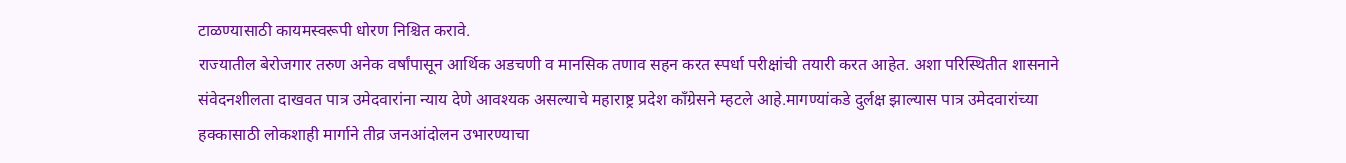टाळण्यासाठी कायमस्वरूपी धोरण निश्चित करावे.
राज्यातील बेरोजगार तरुण अनेक वर्षांपासून आर्थिक अडचणी व मानसिक तणाव सहन करत स्पर्धा परीक्षांची तयारी करत आहेत. अशा परिस्थितीत शासनाने संवेदनशीलता दाखवत पात्र उमेदवारांना न्याय देणे आवश्यक असल्याचे महाराष्ट्र प्रदेश काँग्रेसने म्हटले आहे.मागण्यांकडे दुर्लक्ष झाल्यास पात्र उमेदवारांच्या हक्कासाठी लोकशाही मार्गाने तीव्र जनआंदोलन उभारण्याचा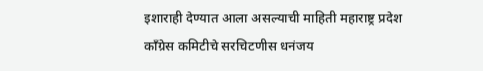इशाराही देण्यात आला असल्याची माहिती महाराष्ट्र प्रदेश काँग्रेस कमिटीचे सरचिटणीस धनंजय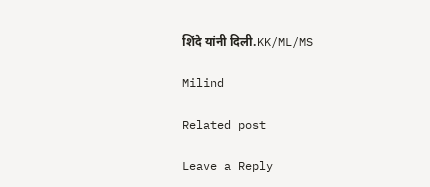शिंदे यांनी दिली.KK/ML/MS

Milind

Related post

Leave a Reply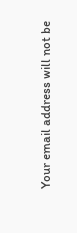Your email address will not be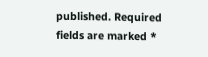published. Required fields are marked *